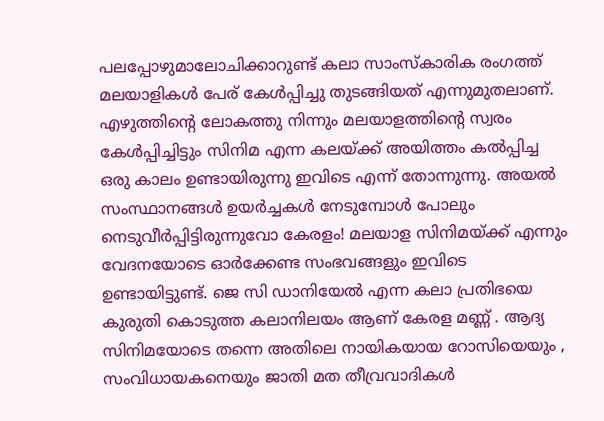പലപ്പോഴുമാലോചിക്കാറുണ്ട് കലാ സാംസ്കാരിക രംഗത്ത് മലയാളികൾ പേര് കേൾപ്പിച്ചു തുടങ്ങിയത് എന്നുമുതലാണ്. എഴുത്തിന്റെ ലോകത്തു നിന്നും മലയാളത്തിന്റെ സ്വരം കേൾപ്പിച്ചിട്ടും സിനിമ എന്ന കലയ്ക്ക് അയിത്തം കൽപ്പിച്ച ഒരു കാലം ഉണ്ടായിരുന്നു ഇവിടെ എന്ന് തോന്നുന്നു. അയൽ സംസ്ഥാനങ്ങൾ ഉയർച്ചകൾ നേടുമ്പോൾ പോലും നെടുവീർപ്പിട്ടിരുന്നുവോ കേരളം! മലയാള സിനിമയ്ക്ക് എന്നും വേദനയോടെ ഓർക്കേണ്ട സംഭവങ്ങളും ഇവിടെ ഉണ്ടായിട്ടുണ്ട്. ജെ സി ഡാനിയേൽ എന്ന കലാ പ്രതിഭയെ കുരുതി കൊടുത്ത കലാനിലയം ആണ് കേരള മണ്ണ് . ആദ്യ സിനിമയോടെ തന്നെ അതിലെ നായികയായ റോസിയെയും , സംവിധായകനെയും ജാതി മത തീവ്രവാദികൾ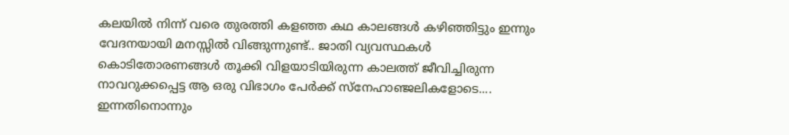കലയിൽ നിന്ന് വരെ തുരത്തി കളഞ്ഞ കഥ കാലങ്ങൾ കഴിഞ്ഞിട്ടും ഇന്നും വേദനയായി മനസ്സിൽ വിങ്ങുന്നുണ്ട്.. ജാതി വ്യവസ്ഥകൾ കൊടിതോരണങ്ങൾ തൂക്കി വിളയാടിയിരുന്ന കാലത്ത് ജീവിച്ചിരുന്ന നാവറുക്കപ്പെട്ട ആ ഒരു വിഭാഗം പേർക്ക് സ്നേഹാഞ്ജലികളോടെ....
ഇന്നതിനൊന്നും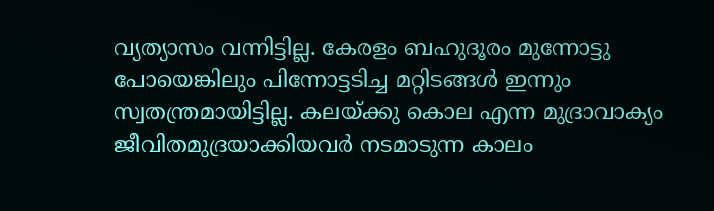വ്യത്യാസം വന്നിട്ടില്ല. കേരളം ബഹുദൂരം മുന്നോട്ടു പോയെങ്കിലും പിന്നോട്ടടിച്ച മറ്റിടങ്ങൾ ഇന്നും സ്വതന്ത്രമായിട്ടില്ല. കലയ്ക്കു കൊല എന്ന മുദ്രാവാക്യം ജീവിതമുദ്രയാക്കിയവർ നടമാടുന്ന കാലം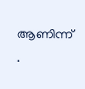ആണിന്ന് .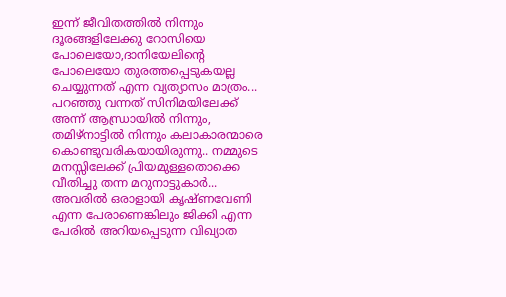ഇന്ന് ജീവിതത്തിൽ നിന്നും ദൂരങ്ങളിലേക്കു റോസിയെ പോലെയോ,ദാനിയേലിന്റെ പോലെയോ തുരത്തപ്പെടുകയല്ല ചെയ്യുന്നത് എന്ന വ്യത്യാസം മാത്രം... പറഞ്ഞു വന്നത് സിനിമയിലേക്ക് അന്ന് ആന്ധ്രായിൽ നിന്നും, തമിഴ്നാട്ടിൽ നിന്നും കലാകാരന്മാരെ കൊണ്ടുവരികയായിരുന്നു.. നമ്മുടെ മനസ്സിലേക്ക് പ്രിയമുള്ളതൊക്കെ വീതിച്ചു തന്ന മറുനാട്ടുകാർ... അവരിൽ ഒരാളായി കൃഷ്ണവേണി എന്ന പേരാണെങ്കിലും ജിക്കി എന്ന പേരിൽ അറിയപ്പെടുന്ന വിഖ്യാത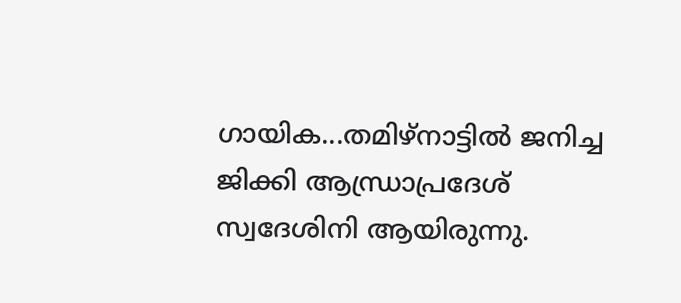ഗായിക...തമിഴ്നാട്ടിൽ ജനിച്ച ജിക്കി ആന്ധ്രാപ്രദേശ് സ്വദേശിനി ആയിരുന്നു.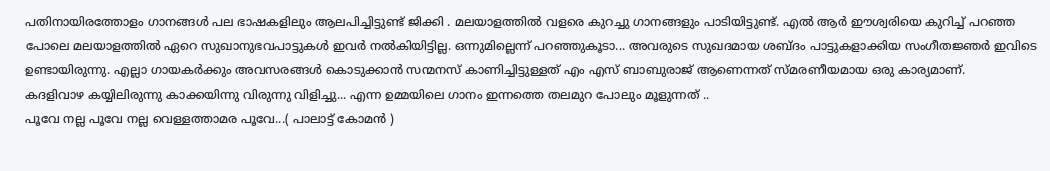പതിനായിരത്തോളം ഗാനങ്ങൾ പല ഭാഷകളിലും ആലപിച്ചിട്ടുണ്ട് ജിക്കി . മലയാളത്തിൽ വളരെ കുറച്ചു ഗാനങ്ങളും പാടിയിട്ടുണ്ട്. എൽ ആർ ഈശ്വരിയെ കുറിച്ച് പറഞ്ഞ പോലെ മലയാളത്തിൽ ഏറെ സുഖാനുഭവപാട്ടുകൾ ഇവർ നൽകിയിട്ടില്ല. ഒന്നുമില്ലെന്ന് പറഞ്ഞുകൂടാ... അവരുടെ സുഖദമായ ശബ്ദം പാട്ടുകളാക്കിയ സംഗീതജ്ഞർ ഇവിടെ ഉണ്ടായിരുന്നു. എല്ലാ ഗായകർക്കും അവസരങ്ങൾ കൊടുക്കാൻ സന്മനസ് കാണിച്ചിട്ടുള്ളത് എം എസ് ബാബുരാജ് ആണെന്നത് സ്മരണീയമായ ഒരു കാര്യമാണ്.
കദളിവാഴ കയ്യിലിരുന്നു കാക്കയിന്നു വിരുന്നു വിളിച്ചു... എന്ന ഉമ്മയിലെ ഗാനം ഇന്നത്തെ തലമുറ പോലും മൂളുന്നത് ..
പൂവേ നല്ല പൂവേ നല്ല വെള്ളത്താമര പൂവേ...( പാലാട്ട് കോമൻ )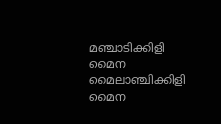മഞ്ചാടിക്കിളി മൈന മൈലാഞ്ചിക്കിളി മൈന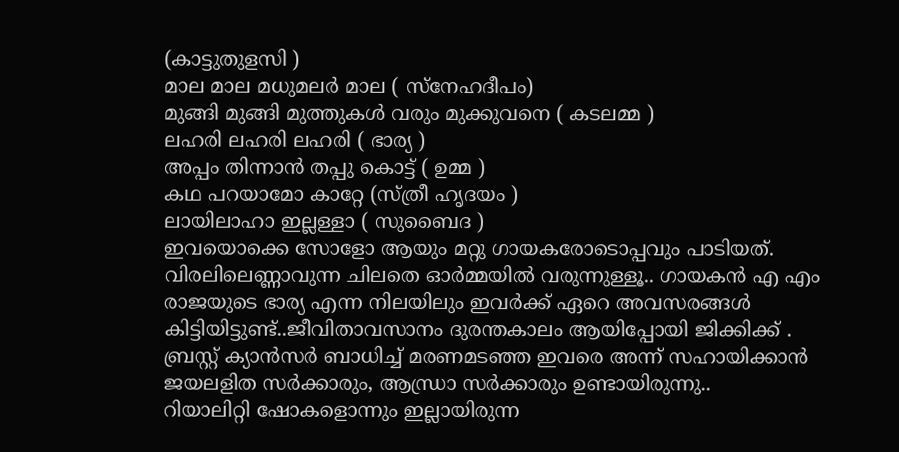(കാട്ടുതുളസി )
മാല മാല മധുമലർ മാല ( സ്നേഹദീപം)
മുങ്ങി മുങ്ങി മുത്തുകൾ വരും മുക്കുവനെ ( കടലമ്മ )
ലഹരി ലഹരി ലഹരി ( ഭാര്യ )
അപ്പം തിന്നാൻ തപ്പു കൊട്ട് ( ഉമ്മ )
കഥ പറയാമോ കാറ്റേ (സ്ത്രീ ഹൃദയം )
ലായിലാഹാ ഇല്ലള്ളാ ( സുബൈദ )
ഇവയൊക്കെ സോളോ ആയും മറ്റു ഗായകരോടൊപ്പവും പാടിയത്. വിരലിലെണ്ണാവുന്ന ചിലതെ ഓർമ്മയിൽ വരുന്നുള്ളൂ.. ഗായകൻ എ എം രാജയുടെ ഭാര്യ എന്ന നിലയിലും ഇവർക്ക് ഏറെ അവസരങ്ങൾ കിട്ടിയിട്ടുണ്ട്..ജീവിതാവസാനം ദുരന്തകാലം ആയിപ്പോയി ജിക്കിക്ക് . ബ്രസ്റ്റ് ക്യാൻസർ ബാധിച്ച് മരണമടഞ്ഞ ഇവരെ അന്ന് സഹായിക്കാൻ ജയലളിത സർക്കാരും, ആന്ധ്രാ സർക്കാരും ഉണ്ടായിരുന്നു..
റിയാലിറ്റി ഷോകളൊന്നും ഇല്ലായിരുന്ന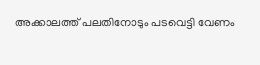അക്കാലത്ത് പലതിനോടും പടവെട്ടി വേണം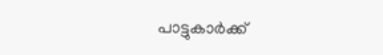പാട്ടുകാർക്ക്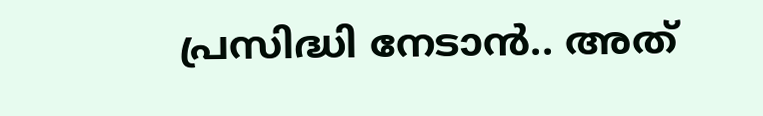പ്രസിദ്ധി നേടാൻ.. അത്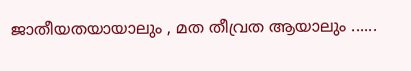ജാതീയതയായാലും , മത തീവ്രത ആയാലും ......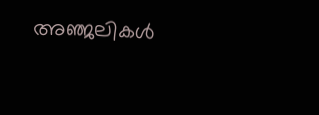അഞ്ജലികൾ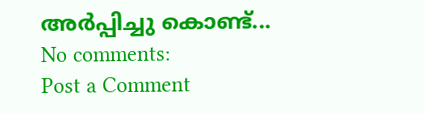അർപ്പിച്ചു കൊണ്ട്...
No comments:
Post a Comment